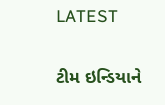LATEST

ટીમ ઇન્ડિયાને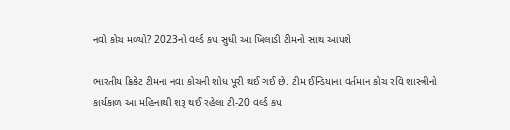નવો કોચ મળ્યો? 2023નો વર્લ્ડ કપ સુધી આ ખિલાડી ટીમનો સાથ આપશે

ભારતીય ક્રિકેટ ટીમના નવા કોચની શોધ પૂરી થઈ ગઈ છે. ટીમ ઈન્ડિયાના વર્તમાન કોચ રવિ શાસ્ત્રીનો કાર્યકાળ આ મહિનાથી શરૂ થઈ રહેલા ટી-20 વર્લ્ડ કપ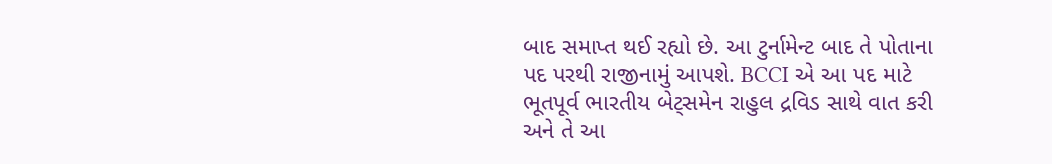બાદ સમાપ્ત થઈ રહ્યો છે. આ ટુર્નામેન્ટ બાદ તે પોતાના પદ પરથી રાજીનામું આપશે. BCCI એ આ પદ માટે ભૂતપૂર્વ ભારતીય બેટ્સમેન રાહુલ દ્રવિડ સાથે વાત કરી અને તે આ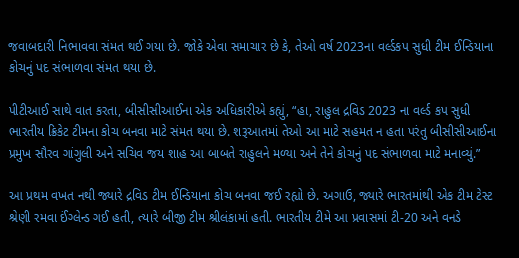જવાબદારી નિભાવવા સંમત થઈ ગયા છે. જોકે એવા સમાચાર છે કે, તેઓ વર્ષ 2023ના વર્લ્ડકપ સુધી ટીમ ઈન્ડિયાના કોચનું પદ સંભાળવા સંમત થયા છે.

પીટીઆઈ સાથે વાત કરતા, બીસીસીઆઈના એક અધિકારીએ કહ્યું, “હા, રાહુલ દ્રવિડ 2023 ના વર્લ્ડ કપ સુધી ભારતીય ક્રિકેટ ટીમના કોચ બનવા માટે સંમત થયા છે. શરૂઆતમાં તેઓ આ માટે સહમત ન હતા પરંતુ બીસીસીઆઈના પ્રમુખ સૌરવ ગાંગુલી અને સચિવ જય શાહ આ બાબતે રાહુલને મળ્યા અને તેને કોચનું પદ સંભાળવા માટે મનાવ્યું.”

આ પ્રથમ વખત નથી જ્યારે દ્રવિડ ટીમ ઈન્ડિયાના કોચ બનવા જઈ રહ્યો છે. અગાઉ, જ્યારે ભારતમાંથી એક ટીમ ટેસ્ટ શ્રેણી રમવા ઈંગ્લેન્ડ ગઈ હતી, ત્યારે બીજી ટીમ શ્રીલંકામાં હતી. ભારતીય ટીમે આ પ્રવાસમાં ટી-20 અને વનડે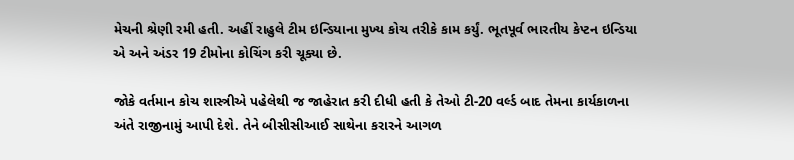મેચની શ્રેણી રમી હતી. અહીં રાહુલે ટીમ ઇન્ડિયાના મુખ્ય કોચ તરીકે કામ કર્યું. ભૂતપૂર્વ ભારતીય કેપ્ટન ઇન્ડિયા એ અને અંડર 19 ટીમોના કોચિંગ કરી ચૂક્યા છે.

જોકે વર્તમાન કોચ શાસ્ત્રીએ પહેલેથી જ જાહેરાત કરી દીધી હતી કે તેઓ ટી-20 વર્લ્ડ બાદ તેમના કાર્યકાળના અંતે રાજીનામું આપી દેશે. તેને બીસીસીઆઈ સાથેના કરારને આગળ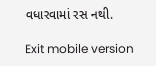વધારવામાં રસ નથી.

Exit mobile version